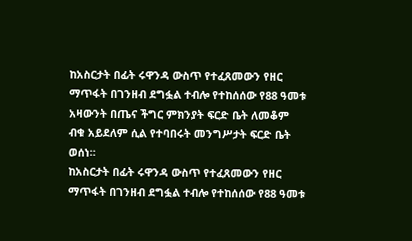ከአስርታት በፊት ሩዋንዳ ውስጥ የተፈጸመውን የዘር ማጥፋት በገንዘብ ደግፏል ተብሎ የተከሰሰው የ88 ዓመቱ አዛውንት በጤና ችግር ምክንያት ፍርድ ቤት ለመቆም ብቁ አይደለም ሲል የተባበሩት መንግሥታት ፍርድ ቤት ወሰነ።
ከአስርታት በፊት ሩዋንዳ ውስጥ የተፈጸመውን የዘር ማጥፋት በገንዘብ ደግፏል ተብሎ የተከሰሰው የ88 ዓመቱ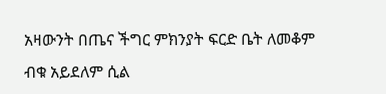አዛውንት በጤና ችግር ምክንያት ፍርድ ቤት ለመቆም ብቁ አይደለም ሲል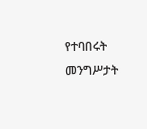የተባበሩት መንግሥታት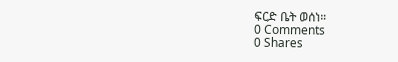ፍርድ ቤት ወሰነ።
0 Comments
0 Shares